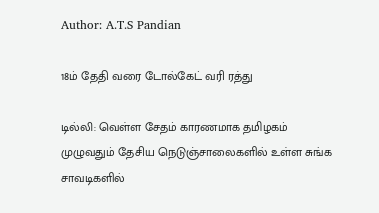Author: A.T.S Pandian

18ம் தேதி வரை டோல்கேட் வரி ரத்து

டில்லி: வெள்ள சேதம் காரணமாக தமிழகம் முழுவதும் தேசிய நெடுஞ்சாலைகளில் உள்ள சுங்க சாவடிகளில்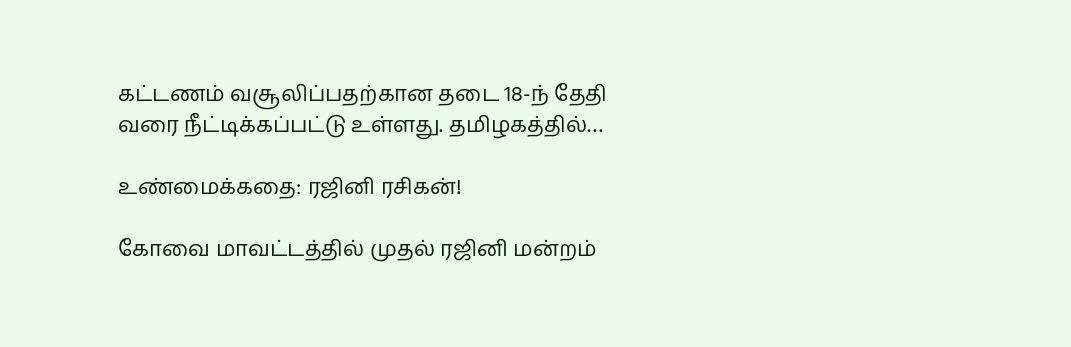கட்டணம் வசூலிப்பதற்கான தடை 18-ந் தேதி வரை நீட்டிக்கப்பட்டு உள்ளது. தமிழகத்தில்…

உண்மைக்கதை: ரஜினி ரசிகன்!

கோவை மாவட்டத்தில் முதல் ரஜினி மன்றம்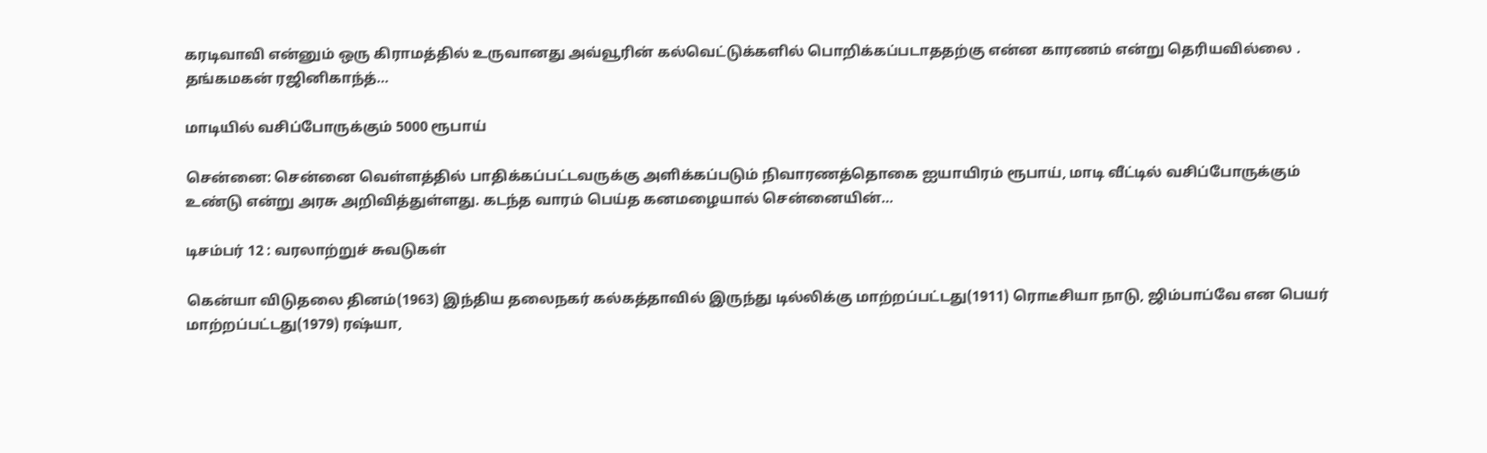கரடிவாவி என்னும் ஒரு கிராமத்தில் உருவானது அவ்வூரின் கல்வெட்டுக்களில் பொறிக்கப்படாததற்கு என்ன காரணம் என்று தெரியவில்லை . தங்கமகன் ரஜினிகாந்த்…

மாடியில் வசிப்போருக்கும் 5000 ரூபாய்

சென்னை: சென்னை வெள்ளத்தில் பாதிக்கப்பட்டவருக்கு அளிக்கப்படும் நிவாரணத்தொகை ஐயாயிரம் ரூபாய், மாடி வீட்டில் வசிப்போருக்கும் உண்டு என்று அரசு அறிவித்துள்ளது. கடந்த வாரம் பெய்த கனமழையால் சென்னையின்…

டிசம்பர் 12 : வரலாற்றுச் சுவடுகள்

கென்யா விடுதலை தினம்(1963) இந்திய தலைநகர் கல்கத்தாவில் இருந்து டில்லிக்கு மாற்றப்பட்டது(1911) ரொடீசியா நாடு, ஜிம்பாப்வே என பெயர் மாற்றப்பட்டது(1979) ரஷ்யா,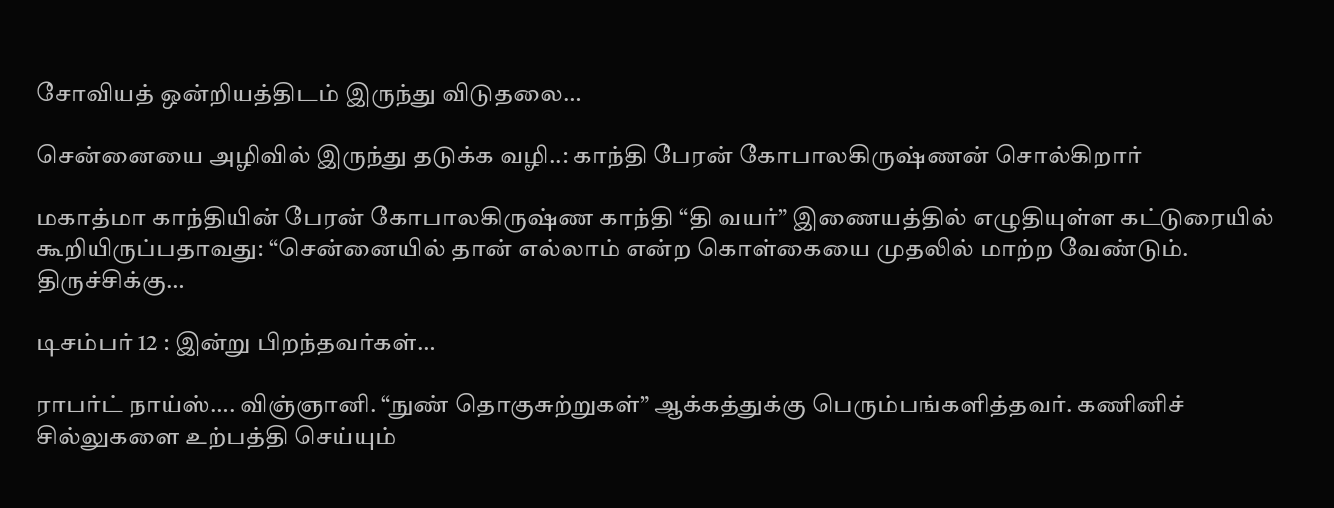சோவியத் ஒன்றியத்திடம் இருந்து விடுதலை…

சென்னையை அழிவில் இருந்து தடுக்க வழி..: காந்தி பேரன் கோபாலகிருஷ்ணன் சொல்கிறார்

மகாத்மா காந்தியின் பேரன் கோபாலகிருஷ்ண காந்தி “தி வயர்” இணையத்தில் எழுதியுள்ள கட்டுரையில் கூறியிருப்பதாவது: “சென்னையில் தான் எல்லாம் என்ற கொள்கையை முதலில் மாற்ற வேண்டும். திருச்சிக்கு…

டிசம்பர் 12 : இன்று பிறந்தவர்கள்…

ராபர்ட் நாய்ஸ்…. விஞ்ஞானி. “நுண் தொகுசுற்றுகள்” ஆக்கத்துக்கு பெரும்பங்களித்தவர். கணினிச் சில்லுகளை உற்பத்தி செய்யும்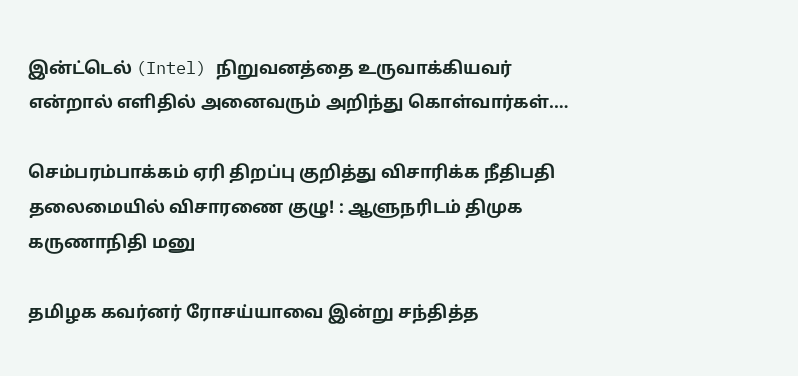இன்ட்டெல் (Intel) நிறுவனத்தை உருவாக்கியவர் என்றால் எளிதில் அனைவரும் அறிந்து கொள்வார்கள்.…

செம்பரம்பாக்கம் ஏரி திறப்பு குறித்து விசாரிக்க நீதிபதி தலைமையில் விசாரணை குழு! : ஆளுநரிடம் திமுக  கருணாநிதி மனு

தமிழக கவர்னர் ரோசய்யாவை இன்று சந்தித்த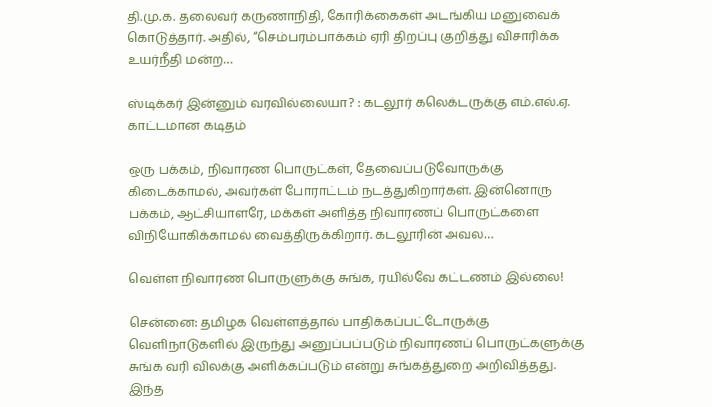தி.மு.க. தலைவர் கருணாநிதி, கோரிக்கைகள் அடங்கிய மனுவைக் கொடுத்தார். அதில், “செம்பரம்பாக்கம் ஏரி திறப்பு குறித்து விசாரிக்க உயர்நீதி மன்ற…

ஸ்டிக்கர் இன்னும் வரவில்லையா? : கடலூர் கலெக்டருக்கு எம்.எல்.ஏ. காட்டமான கடிதம்

ஒரு பக்கம், நிவாரண பொருட்கள், தேவைப்படுவோருக்கு கிடைக்காமல், அவர்கள் போராட்டம் நடத்துகிறார்கள். இன்னொரு பக்கம், ஆட்சியாளரே, மக்கள் அளித்த நிவாரணப் பொருட்களை விநியோகிக்காமல் வைத்திருக்கிறார். கடலூரின் அவல…

வெள்ள நிவாரண பொருளுக்கு சுங்க, ரயில்வே கட்டணம் இல்லை!

சென்னை: தமிழக வெள்ளத்தால் பாதிக்கப்பட்டோருக்கு வெளிநாடுகளில் இருந்து அனுப்பப்படும் நிவாரணப் பொருட்களுக்கு சுங்க வரி விலக்கு அளிக்கப்படும் என்று சுங்கத்துறை அறிவித்தது. இந்த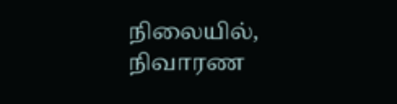நிலையில், நிவாரண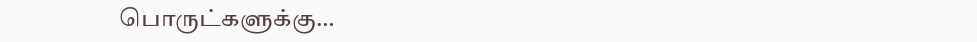பொருட்களுக்கு…